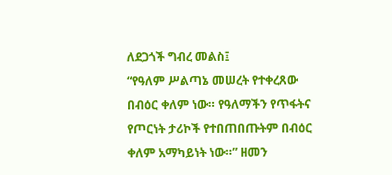ለደጋጎች ግብረ መልስ፤
“የዓለም ሥልጣኔ መሠረት የተቀረጸው በብዕር ቀለም ነው። የዓለማችን የጥፋትና የጦርነት ታሪኮች የተበጠበጡትም በብዕር ቀለም አማካይነት ነው።” ዘመን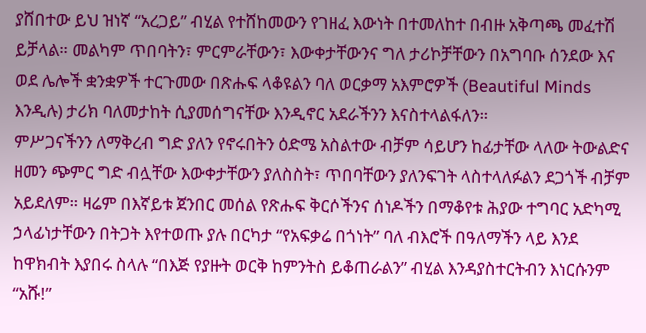ያሸበተው ይህ ዝነኛ “አረጋይ” ብሂል የተሸከመውን የገዘፈ እውነት በተመለከተ በብዙ አቅጣጫ መፈተሽ ይቻላል። መልካም ጥበባትን፣ ምርምራቸውን፣ እውቀታቸውንና ግለ ታሪኮቻቸውን በአግባቡ ሰንደው እና ወደ ሌሎች ቋንቋዎች ተርጉመው በጽሑፍ ላቆዩልን ባለ ወርቃማ አእምሮዎች (Beautiful Minds እንዲሉ) ታሪክ ባለመታከት ሲያመሰግናቸው እንዲኖር አደራችንን እናስተላልፋለን።
ምሥጋናችንን ለማቅረብ ግድ ያለን የኖሩበትን ዕድሜ አስልተው ብቻም ሳይሆን ከፊታቸው ላለው ትውልድና ዘመን ጭምር ግድ ብሏቸው እውቀታቸውን ያለስስት፣ ጥበባቸውን ያለንፍገት ላስተላለፉልን ደጋጎች ብቻም አይደለም። ዛሬም በእኛይቱ ጀንበር መሰል የጽሑፍ ቅርሶችንና ሰነዶችን በማቆየቱ ሕያው ተግባር አድካሚ ኃላፊነታቸውን በትጋት እየተወጡ ያሉ በርካታ “የአፍቃሬ በጎነት” ባለ ብእሮች በዓለማችን ላይ እንደ ከዋክብት እያበሩ ስላሉ “በእጅ የያዙት ወርቅ ከምንትስ ይቆጠራልን” ብሂል እንዳያስተርትብን እነርሱንም “አሹ!”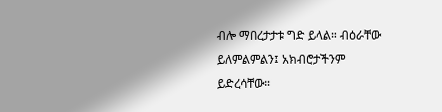ብሎ ማበረታታቱ ግድ ይላል። ብዕራቸው ይለምልምልን፤ አክብሮታችንም ይድረሳቸው።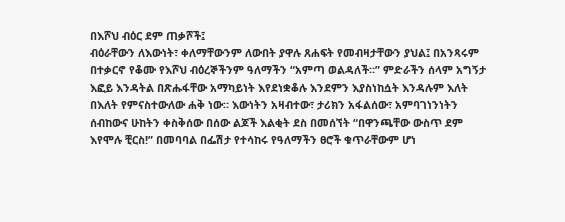በእሾህ ብዕር ደም ጠቃሾች፤
ብዕራቸውን ለእውነት፣ ቀለማቸውንም ለውበት ያዋሉ ጸሐፍት የመብዛታቸውን ያህል፤ በአንጻሩም በተቃርኖ የቆሙ የእሾህ ብዕረኞችንም ዓለማችን “አምጣ ወልዳለች።” ምድራችን ሰላም አግኝታ እፎይ እንዳትል በጽሑፋቸው አማካይነት እየደነቋቆሉ እንደምን እያስነከሷት እንዳሉም እለት በእለት የምናስተውለው ሐቅ ነው። እውነትን አዛብተው፣ ታሪክን አፋልሰው፣ አምባገነንነትን ሰብከውና ሁከትን ቀስቅሰው በሰው ልጆች እልቂት ደስ በመሰኘት “በዋንጫቸው ውስጥ ደም እየሞሉ ቺርስ!” በመባባል በፌሽታ የተሳከሩ የዓለማችን ፀሮች ቁጥራቸውም ሆነ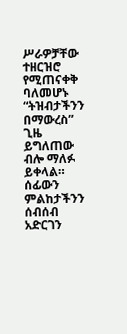ሥራዎቻቸው ተዘርዝሮ የሚጠናቀቅ ባለመሆኑ “ትዝብታችንን በማውረስ” ጊዜ ይግለጠው ብሎ ማለፉ ይቀላል።
ሰፊውን ምልከታችንን ሰብሰብ አድርገን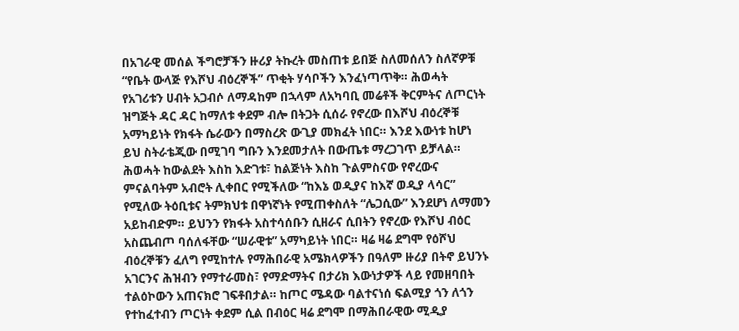በአገራዊ መሰል ችግሮቻችን ዙሪያ ትኩረት መስጠቱ ይበጅ ስለመሰለን ስለኛዎቹ “የቤት ውላጅ የእሾህ ብዕረኞች” ጥቂት ሃሳቦችን እንፈነጣጥቅ። ሕወሓት የአገሪቱን ሀብት አጋብሶ ለማዳከም በኋላም ለአካባቢ መሬቶች ቅርምትና ለጦርነት ዝግጅት ዳር ዳር ከማለቱ ቀደም ብሎ በትጋት ሲሰራ የኖረው በእሾህ ብዕረኞቹ አማካይነት የክፋት ሴራውን በማስረጽ ውጊያ መክፈት ነበር። እንደ እውነቱ ከሆነ ይህ ስትራቴጂው በሚገባ ግቡን እንደመታለት በውጤቱ ማረጋገጥ ይቻላል።
ሕወሓት ከውልደት እስከ እድገቱ፣ ከልጅነት እስከ ጉልምስናው የኖረውና ምናልባትም አብሮት ሊቀበር የሚችለው “ከእኔ ወዲያና ከእኛ ወዲያ ላሳር” የሚለው ትዕቢቱና ትምክህቱ በዋነኛነት የሚጠቀስለት “ሌጋሲው” እንደሆነ ለማመን አይከብድም። ይህንን የክፋት አስተሳሰቡን ሲዘራና ሲበትን የኖረው የእሾህ ብዕር አስጨብጦ ባሰለፋቸው “ሠራዊቱ” አማካይነት ነበር። ዛሬ ዛሬ ደግሞ የዕሾህ ብዕረኞቹን ፈለግ የሚከተሉ የማሕበራዊ አሜክላዎችን በዓለም ዙሪያ በትኖ ይህንኑ አገርንና ሕዝብን የማተራመስ፣ የማድማትና በታሪክ እውነታዎች ላይ የመዘባበት ተልዕኮውን አጠናክሮ ገፍቶበታል። ከጦር ሜዳው ባልተናነሰ ፍልሚያ ጎን ለጎን የተከፈተብን ጦርነት ቀደም ሲል በብዕር ዛሬ ደግሞ በማሕበራዊው ሚዲያ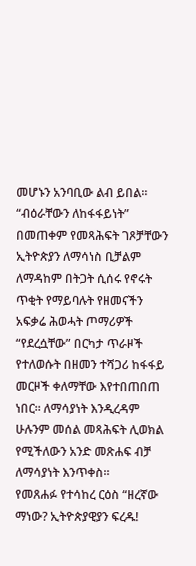መሆኑን አንባቢው ልብ ይበል።
“ብዕራቸውን ለከፋፋይነት” በመጠቀም የመጻሕፍት ገጾቻቸውን ኢትዮጵያን ለማሳነስ ቢቻልም ለማዳከም በትጋት ሲሰሩ የኖሩት ጥቂት የማይባሉት የዘመናችን አፍቃሬ ሕወሓት ጦማሪዎች “የደረሷቸው” በርካታ ጥራዞች የተለወሱት በዘመን ተሻጋሪ ከፋፋይ መርዞች ቀለማቸው እየተበጠበጠ ነበር። ለማሳያነት እንዲረዳም ሁሉንም መሰል መጻሕፍት ሊወክል የሚችለውን አንድ መጽሐፍ ብቻ ለማሳያነት እንጥቀስ።
የመጸሐፉ የተሳከረ ርዕስ “ዘረኛው ማነው? ኢትዮጵያዊያን ፍረዱ!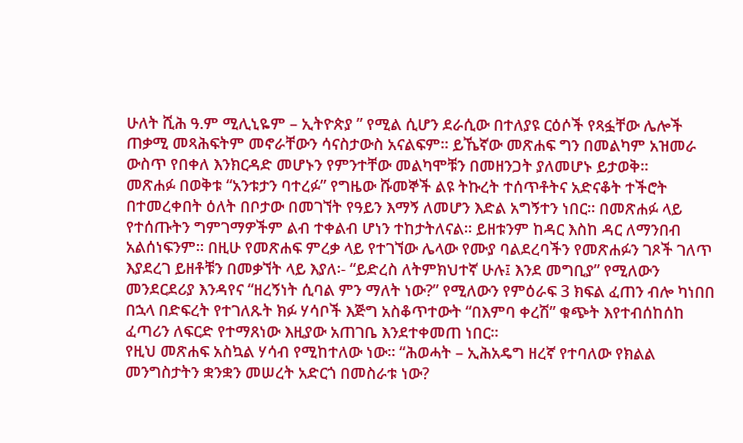ሁለት ሺሕ ዓ.ም ሚሊኒዬም – ኢትዮጵያ ” የሚል ሲሆን ደራሲው በተለያዩ ርዕሶች የጻፏቸው ሌሎች ጠቃሚ መጻሕፍትም መኖራቸውን ሳናስታውስ አናልፍም። ይኼኛው መጽሐፍ ግን በመልካም አዝመራ ውስጥ የበቀለ እንክርዳድ መሆኑን የምንተቸው መልካሞቹን በመዘንጋት ያለመሆኑ ይታወቅ።
መጽሐፉ በወቅቱ “አንቱታን ባተረፉ” የግዜው ሹመኞች ልዩ ትኩረት ተሰጥቶትና አድናቆት ተችሮት በተመረቀበት ዕለት በቦታው በመገኘት የዓይን እማኝ ለመሆን እድል አግኝተን ነበር። በመጽሐፉ ላይ የተሰጡትን ግምገማዎችም ልብ ተቀልብ ሆነን ተከታትለናል። ይዘቱንም ከዳር እስከ ዳር ለማንበብ አልሰነፍንም። በዚሁ የመጽሐፍ ምረቃ ላይ የተገኘው ሌላው የሙያ ባልደረባችን የመጽሐፉን ገጾች ገለጥ እያደረገ ይዘቶቹን በመቃኘት ላይ እያለ፡- “ይድረስ ለትምክህተኛ ሁሉ፤ እንደ መግቢያ” የሚለውን መንደርደሪያ እንዳየና “ዘረኝነት ሲባል ምን ማለት ነው?” የሚለውን የምዕራፍ 3 ክፍል ፈጠን ብሎ ካነበበ በኋላ በድፍረት የተገለጹት ክፉ ሃሳቦች እጅግ አስቆጥተውት “በእምባ ቀረሽ” ቁጭት እየተብሰከሰከ ፈጣሪን ለፍርድ የተማጸነው እዚያው አጠገቤ እንደተቀመጠ ነበር።
የዚህ መጽሐፍ አስኳል ሃሳብ የሚከተለው ነው። “ሕወሓት – ኢሕአዴግ ዘረኛ የተባለው የክልል መንግስታትን ቋንቋን መሠረት አድርጎ በመስራቱ ነው?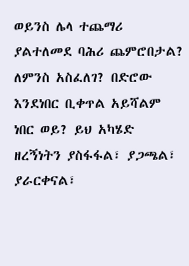ወይንስ ሌላ ተጨማሪ ያልተለመደ ባሕሪ ጨምሮበታል? ለምንስ አስፈለገ? በድሮው እንደነበር ቢቀጥል አይሻልም ነበር ወይ? ይህ አካሄድ ዘረኝነትን ያስፋፋል፣ ያጋጫል፣ ያራርቀናል፣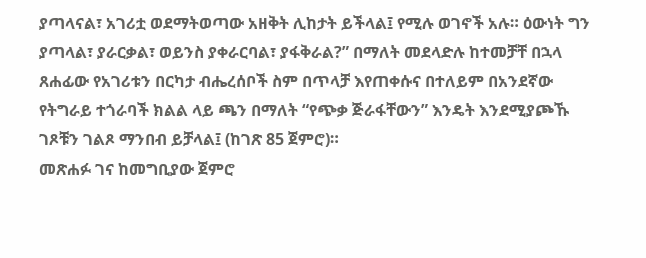ያጣላናል፣ አገሪቷ ወደማትወጣው አዘቅት ሊከታት ይችላል፤ የሚሉ ወገኖች አሉ። ዕውነት ግን ያጣላል፣ ያራርቃል፣ ወይንስ ያቀራርባል፣ ያፋቅራል?” በማለት መደላድሉ ከተመቻቸ በኋላ ጸሐፊው የአገሪቱን በርካታ ብሔረሰቦች ስም በጥላቻ እየጠቀሱና በተለይም በአንደኛው የትግራይ ተጎራባች ክልል ላይ ጫን በማለት “የጭቃ ጅራፋቸውን” እንዴት እንደሚያጮኹ ገጾቹን ገልጾ ማንበብ ይቻላል፤ (ከገጽ 85 ጀምሮ)።
መጽሐፉ ገና ከመግቢያው ጀምሮ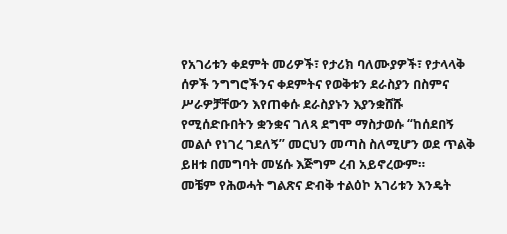የአገሪቱን ቀደምት መሪዎች፣ የታሪክ ባለሙያዎች፣ የታላላቅ ሰዎች ንግግሮችንና ቀደምትና የወቅቱን ደራስያን በስምና ሥራዎቻቸውን እየጠቀሱ ደራስያኑን እያንቋሸሹ የሚሰድቡበትን ቋንቋና ገለጻ ደግሞ ማስታወሱ “ከሰደበኝ መልሶ የነገረ ገደለኝ” መርህን መጣስ ስለሚሆን ወደ ጥልቅ ይዘቱ በመግባት መሄሱ እጅግም ረብ አይኖረውም።
መቼም የሕወሓት ግልጽና ድብቅ ተልዕኮ አገሪቱን እንዴት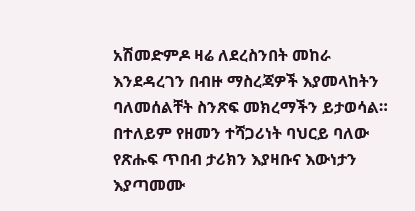አሽመድምዶ ዛሬ ለደረስንበት መከራ እንደዳረገን በብዙ ማስረጃዎች እያመላከትን ባለመሰልቸት ስንጽፍ መክረማችን ይታወሳል። በተለይም የዘመን ተሻጋሪነት ባህርይ ባለው የጽሑፍ ጥበብ ታሪክን እያዛቡና እውነታን እያጣመሙ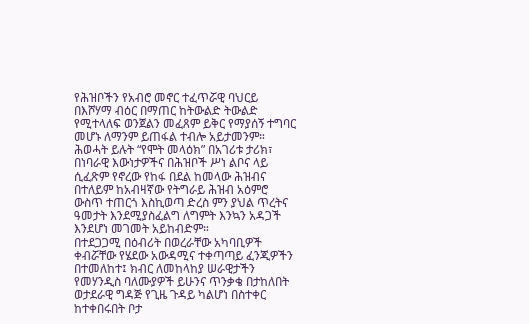የሕዝቦችን የአብሮ መኖር ተፈጥሯዊ ባህርይ በእሾሃማ ብዕር በማጠር ከትውልድ ትውልድ የሚተላለፍ ወንጀልን መፈጸም ይቅር የማያሰኝ ተግባር መሆኑ ለማንም ይጠፋል ተብሎ አይታመንም።
ሕወሓት ይሉት “የሞት መላዕክ” በአገሪቱ ታሪክ፣ በነባራዊ እውነታዎችና በሕዝቦች ሥነ ልቦና ላይ ሲፈጽም የኖረው የከፋ በደል ከመላው ሕዝብና በተለይም ከአብዛኛው የትግራይ ሕዝብ አዕምሮ ውስጥ ተጠርጎ እስኪወጣ ድረስ ምን ያህል ጥረትና ዓመታት እንደሚያስፈልግ ለግምት እንኳን አዳጋች እንደሆነ መገመት አይከብድም።
በተደጋጋሚ በዕብሪት በወረራቸው አካባቢዎች ቀብሯቸው የሄደው አውዳሚና ተቀጣጣይ ፈንጂዎችን በተመለከተ፤ ክብር ለመከላከያ ሠራዊታችን የመሃንዲስ ባለሙያዎች ይሁንና ጥንቃቄ በታከለበት ወታደራዊ ግዳጅ የጊዜ ጉዳይ ካልሆነ በስተቀር ከተቀበሩበት ቦታ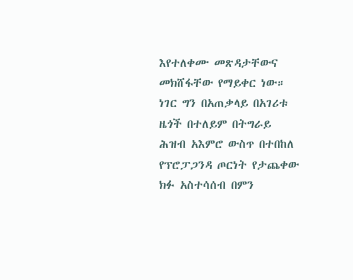እየተለቀሙ መጽዳታቸውና መክሸፋቸው የማይቀር ነው። ነገር ግን በአጠቃላይ በአገሪቱ ዜጎች በተለይም በትግራይ ሕዝብ አእምሮ ውስጥ በተበከለ የፕሮፓጋንዳ ጦርነት የታጨቀው ክፉ አስተሳሰብ በምን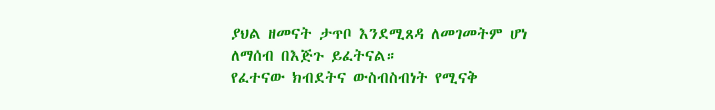ያህል ዘመናት ታጥቦ እንደሚጸዳ ለመገመትም ሆነ ለማሰብ በእጅጉ ይፈትናል።
የፈተናው ክብደትና ውስብስብነት የሚናቅ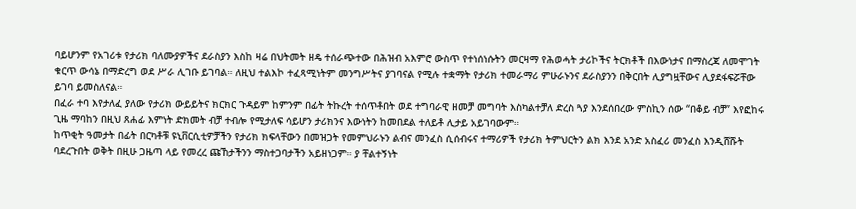ባይሆንም የአገሪቱ የታሪክ ባለሙያዎችና ደራስያን እስከ ዛሬ በህትመት ዘዴ ተሰራጭተው በሕዝብ አእምሮ ውስጥ የተነሰነሱትን መርዛማ የሕወሓት ታሪኮችና ትርክቶች በእውነታና በማስረጃ ለመሞገት ቁርጥ ውሳኔ በማድረግ ወደ ሥራ ሊገቡ ይገባል። ለዚህ ተልእኮ ተፈጻሚነትም መንግሥትና ያገባናል የሚሉ ተቋማት የታሪክ ተመራማሪ ምሁራኑንና ደራስያንን በቅርበት ሊያግዟቸውና ሊያደፋፍሯቸው ይገባ ይመስለናል።
በፈራ ተባ እየታለፈ ያለው የታሪክ ውይይትና ክርክር ጉዳይም ከምንም በፊት ትኩረት ተሰጥቶበት ወደ ተግባራዊ ዘመቻ መግባት እስካልተቻለ ድረስ ጓያ እንደሰበረው ምስኪን ሰው “በቆይ ብቻ” እየፎከሩ ጊዜ ማባከን በዚህ ጸሐፊ እምነት ድክመት ብቻ ተብሎ የሚታለፍ ሳይሆን ታሪክንና እውነትን ከመበደል ተለይቶ ሊታይ አይገባውም።
ከጥቂት ዓመታት በፊት በርካቶቹ ዩኒቨርሲቲዎቻችን የታሪክ ክፍላቸውን በመዝጋት የመምህራኑን ልብና መንፈስ ሲሰብሩና ተማሪዎች የታሪክ ትምህርትን ልክ እንደ አንድ አስፈሪ መንፈስ እንዲሸሹት ባደረጉበት ወቅት በዚሁ ጋዜጣ ላይ የመረረ ጩኸታችንን ማስተጋባታችን አይዘነጋም። ያ ቸልተኝነት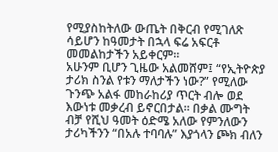የሚያስከትለው ውጤት በቅርብ የሚገለጽ ሳይሆን ከዓመታት በኋላ ፍሬ አፍርቶ መመልከታችን አይቀርም።
አሁንም ቢሆን ጊዜው አልመሸም፤ “የኢትዮጵያ ታሪክ ስንል የቱን ማለታችን ነው?” የሚለው ጉንጭ አልፋ መከራከሪያ ጥርት ብሎ ወደ እውነቱ መቃረብ ይኖርበታል። በቃል ሙግት ብቻ የሺህ ዓመት ዕድሜ አለው የምንለውን ታሪካችንን “በአሉ ተባባሉ” እያጎላን ጮክ ብለን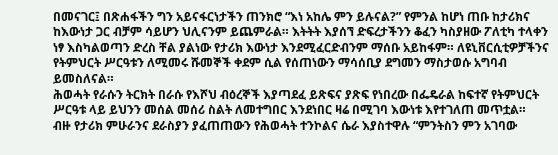በመናገር፤ በጽሐፋችን ግን አይናፋርነታችን ጠንክሮ “እነ አከሌ ምን ይሉናል?” የምንል ከሆነ ጠቡ ከታሪክና ከእውነታ ጋር ብቻም ሳይሆን ህሊናንም ይጨምራል። እትትት እያሰኘ ድፍረታችንን ቆፈን ካስያዘው ፖለቲካ ተላቀን ነፃ እስካልወጣን ድረስ ቸል ያልነው የታሪክ እውነታ እንደሚፈርድብንም ማሰቡ አይከፋም። ለዩኒቨርሲቲዎቻችንና የትምህርት ሥርዓቱን ለሚመሩ ሹመኞች ቀደም ሲል የሰጠነውን ማሳሰቢያ ደግመን ማስታወሱ አግባብ ይመስለናል።
ሕወሓት የራሱን ትርክት በራሱ የእሾህ ብዕረኞች እያጣደፈ ይጽፍና ያጽፍ የነበረው በፌዴራል ከፍተኛ የትምህርት ሥርዓቱ ላይ ይህንን መሰል መሰሪ ስልት ለመተግበር እንደነበር ዛሬ በሚገባ እውነቱ እየተገለጠ መጥቷል።
ብዙ የታሪክ ምሁራንና ደራስያን ያፈጠጠውን የሕወሓት ተንኮልና ሴራ እያስተዋሉ “ምንትስን ምን አገባው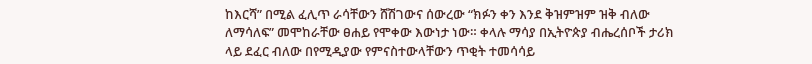ከእርሻ” በሚል ፈሊጥ ራሳቸውን ሸሽገውና ሰውረው “ክፉን ቀን እንደ ቅዝምዝም ዝቅ ብለው ለማሳለፍ” መሞከራቸው ፀሐይ የሞቀው እውነታ ነው። ቀላሉ ማሳያ በኢትዮጵያ ብሔረሰቦች ታሪክ ላይ ደፈር ብለው በየሚዲያው የምናስተውላቸውን ጥቂት ተመሳሳይ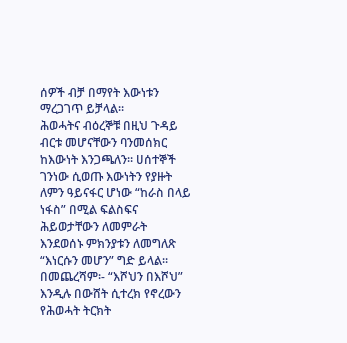ሰዎች ብቻ በማየት እውነቱን ማረጋገጥ ይቻላል።
ሕወሓትና ብዕረኞቹ በዚህ ጉዳይ ብርቱ መሆናቸውን ባንመሰክር ከእውነት እንጋጫለን። ሀሰተኞች ገንነው ሲወጡ እውነትን የያዙት ለምን ዓይናፋር ሆነው “ከራስ በላይ ነፋስ” በሚል ፍልስፍና ሕይወታቸውን ለመምራት እንደወሰኑ ምክንያቱን ለመግለጽ “እነርሱን መሆን” ግድ ይላል።
በመጨረሻም፡- “እሾህን በእሾህ” እንዲሉ በውሸት ሲተረክ የኖረውን የሕወሓት ትርክት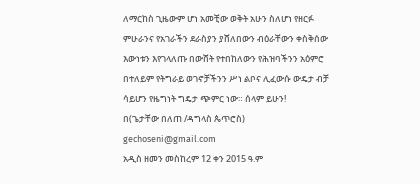ለማርከስ ጊዜውም ሆነ አመቺው ወቅት አሁን ስለሆነ የዘርፉ ምሁራንና የአገራችን ደራስያን ያሸለበውን ብዕራቸውን ቀስቅሰው እውነቱን እየገላለጡ በውሸት የተበከለውን የሕዝባችንን አዕምሮ በተለይም የትግራይ ወገኖቻችንን ሥነ ልቦና ሊፈውሱ ውዴታ ብቻ ሳይሆን የዜግነት ግዴታ ጭምር ነው። ሰላም ይሁን!
በ(ጌታቸው በለጠ /ዳግላስ ጴጥሮስ)
gechoseni@gmail.com
አዲስ ዘመን መስከረም 12 ቀን 2015 ዓ.ም